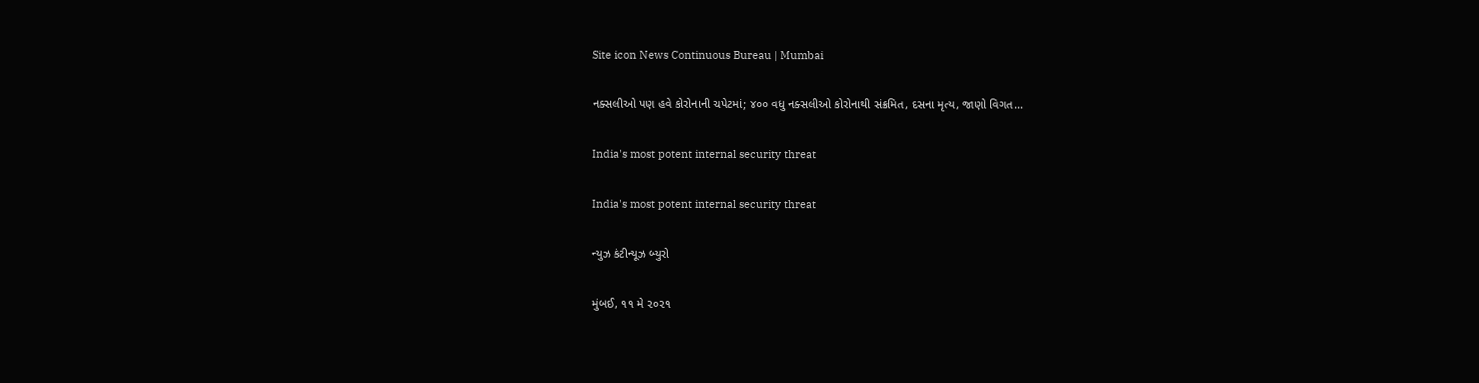Site icon News Continuous Bureau | Mumbai

નક્સલીઓ પણ હવે કોરોનાની ચપેટમાં; ૪૦૦ વધુ નક્સલીઓ કોરોનાથી સંક્રમિત, દસના મૃત્ય, જાણો વિગત…

India's most potent internal security threat

India's most potent internal security threat

ન્યુઝ કંટીન્યૂઝ બ્યુરો

મુંબઈ, ૧૧ મે ૨૦૨૧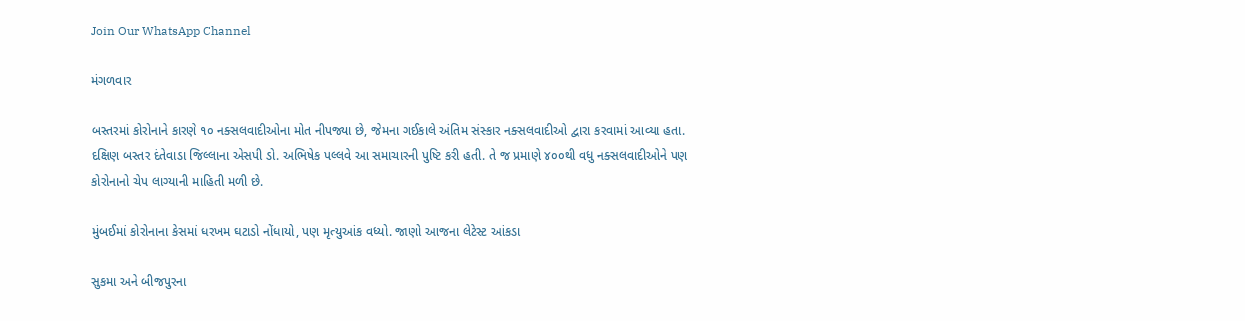Join Our WhatsApp Channel

મંગળવાર

બસ્તરમાં કોરોનાને કારણે ૧૦ નક્સલવાદીઓના મોત નીપજ્યા છે, જેમના ગઈકાલે અંતિમ સંસ્કાર નક્સલવાદીઓ દ્વારા કરવામાં આવ્યા હતા. દક્ષિણ બસ્તર દંતેવાડા જિલ્લાના એસપી ડો. અભિષેક પલ્લવે આ સમાચારની પુષ્ટિ કરી હતી. તે જ પ્રમાણે ૪૦૦થી વધુ નક્સલવાદીઓને પણ કોરોનાનો ચેપ લાગ્યાની માહિતી મળી છે.

મુંબઈમાં કોરોનાના કેસમાં ધરખમ ઘટાડો નોંધાયો, પણ મૃત્યુઆંક વધ્યો. જાણો આજના લેટેસ્ટ આંકડા

સુકમા અને બીજપુરના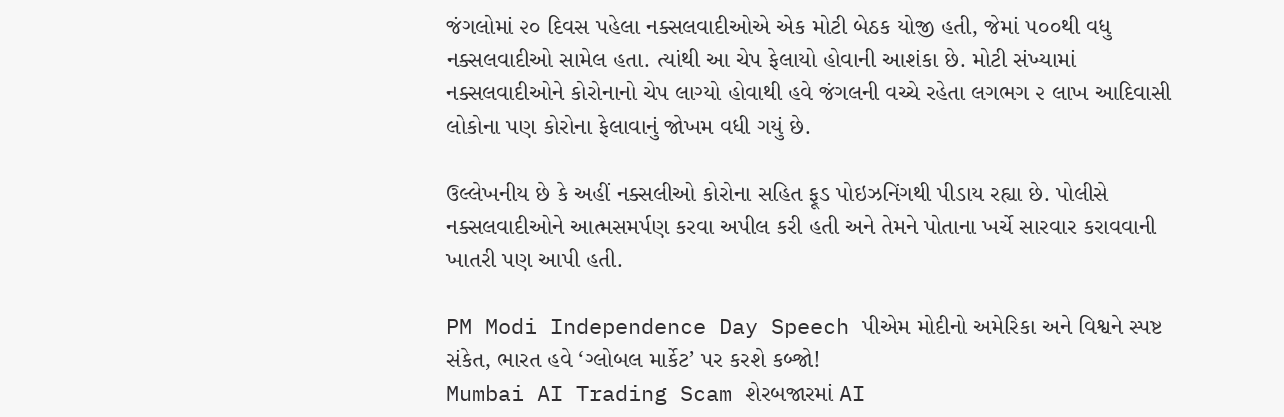જંગલોમાં ૨૦ દિવસ પહેલા નક્સલવાદીઓએ એક મોટી બેઠક યોજી હતી, જેમાં ૫૦૦થી વધુ નક્સલવાદીઓ સામેલ હતા. ત્યાંથી આ ચેપ ફેલાયો હોવાની આશંકા છે. મોટી સંખ્યામાં નક્સલવાદીઓને કોરોનાનો ચેપ લાગ્યો હોવાથી હવે જંગલની વચ્ચે રહેતા લગભગ ૨ લાખ આદિવાસી લોકોના પણ કોરોના ફેલાવાનું જોખમ વધી ગયું છે.

ઉલ્લેખનીય છે કે અહીં નક્સલીઓ કોરોના સહિત ફૂડ પોઇઝનિંગથી પીડાય રહ્યા છે. પોલીસે નક્સલવાદીઓને આત્મસમર્પણ કરવા અપીલ કરી હતી અને તેમને પોતાના ખર્ચે સારવાર કરાવવાની ખાતરી પણ આપી હતી.

PM Modi Independence Day Speech પીએમ મોદીનો અમેરિકા અને વિશ્વને સ્પષ્ટ સંકેત, ભારત હવે ‘ગ્લોબલ માર્કેટ’ પર કરશે કબ્જો!
Mumbai AI Trading Scam શેરબજારમાં AI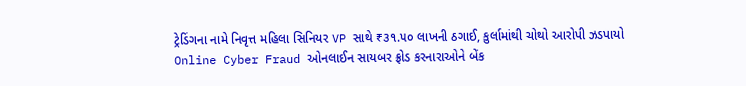ટ્રેડિંગના નામે નિવૃત્ત મહિલા સિનિયર VP સાથે ₹૩૧.૫૦ લાખની ઠગાઈ, કુર્લામાંથી ચોથો આરોપી ઝડપાયો
Online Cyber Fraud ઓનલાઈન સાયબર ફ્રોડ કરનારાઓને બેંક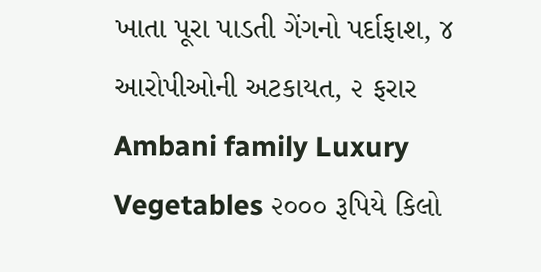ખાતા પૂરા પાડતી ગેંગનો પર્દાફાશ, ૪ આરોપીઓની અટકાયત, ૨ ફરાર
Ambani family Luxury Vegetables ૨૦૦૦ રૂપિયે કિલો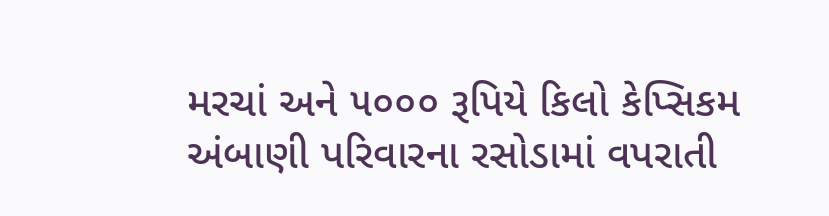મરચાં અને ૫૦૦૦ રૂપિયે કિલો કેપ્સિકમ અંબાણી પરિવારના રસોડામાં વપરાતી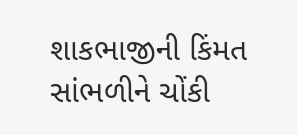શાકભાજીની કિંમત સાંભળીને ચોંકી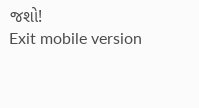જશો!
Exit mobile version